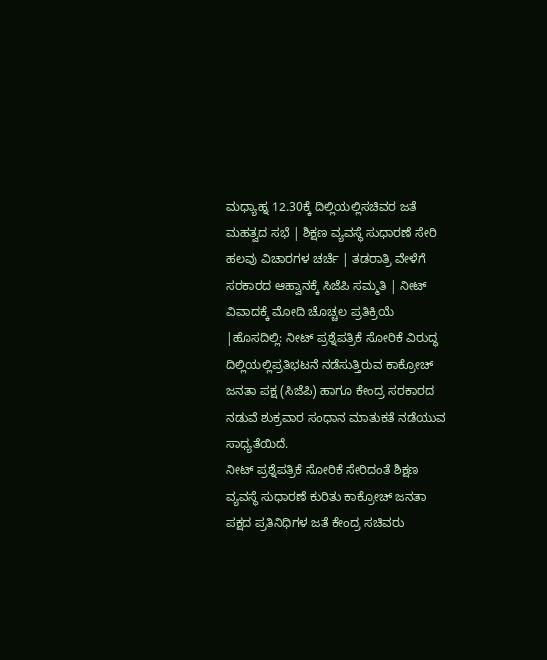ಮಧ್ಯಾಹ್ನ 12.30ಕ್ಕೆ ದಿಲ್ಲಿಯಲ್ಲಿಸಚಿವರ ಜತೆ ಮಹತ್ವದ ಸಭೆ | ಶಿಕ್ಷಣ ವ್ಯವಸ್ಥೆ ಸುಧಾರಣೆ ಸೇರಿ ಹಲವು ವಿಚಾರಗಳ ಚರ್ಚೆ | ತಡರಾತ್ರಿ ವೇಳೆಗೆ ಸರಕಾರದ ಆಹ್ವಾನಕ್ಕೆ ಸಿಜೆಪಿ ಸಮ್ಮತಿ | ನೀಟ್ ವಿವಾದಕ್ಕೆ ಮೋದಿ ಚೊಚ್ಚಲ ಪ್ರತಿಕ್ರಿಯೆ |ಹೊಸದಿಲ್ಲಿ: ನೀಟ್ ಪ್ರಶ್ನೆಪತ್ರಿಕೆ ಸೋರಿಕೆ ವಿರುದ್ಧ ದಿಲ್ಲಿಯಲ್ಲಿಪ್ರತಿಭಟನೆ ನಡೆಸುತ್ತಿರುವ ಕಾಕ್ರೋಚ್ ಜನತಾ ಪಕ್ಷ (ಸಿಜೆಪಿ) ಹಾಗೂ ಕೇಂದ್ರ ಸರಕಾರದ ನಡುವೆ ಶುಕ್ರವಾರ ಸಂಧಾನ ಮಾತುಕತೆ ನಡೆಯುವ ಸಾಧ್ಯತೆಯಿದೆ.
ನೀಟ್ ಪ್ರಶ್ನೆಪತ್ರಿಕೆ ಸೋರಿಕೆ ಸೇರಿದಂತೆ ಶಿಕ್ಷಣ ವ್ಯವಸ್ಥೆ ಸುಧಾರಣೆ ಕುರಿತು ಕಾಕ್ರೋಚ್ ಜನತಾ ಪಕ್ಷದ ಪ್ರತಿನಿಧಿಗಳ ಜತೆ ಕೇಂದ್ರ ಸಚಿವರು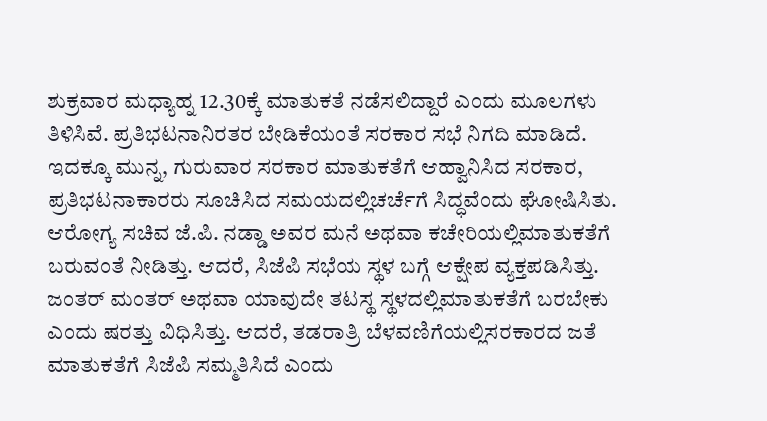ಶುಕ್ರವಾರ ಮಧ್ಯಾಹ್ನ 12.30ಕ್ಕೆ ಮಾತುಕತೆ ನಡೆಸಲಿದ್ದಾರೆ ಎಂದು ಮೂಲಗಳು ತಿಳಿಸಿವೆ. ಪ್ರತಿಭಟನಾನಿರತರ ಬೇಡಿಕೆಯಂತೆ ಸರಕಾರ ಸಭೆ ನಿಗದಿ ಮಾಡಿದೆ.
ಇದಕ್ಕೂ ಮುನ್ನ, ಗುರುವಾರ ಸರಕಾರ ಮಾತುಕತೆಗೆ ಆಹ್ವಾನಿಸಿದ ಸರಕಾರ, ಪ್ರತಿಭಟನಾಕಾರರು ಸೂಚಿಸಿದ ಸಮಯದಲ್ಲಿಚರ್ಚೆಗೆ ಸಿದ್ಧವೆಂದು ಘೋಷಿಸಿತು. ಆರೋಗ್ಯ ಸಚಿವ ಜೆ.ಪಿ. ನಡ್ಡಾ ಅವರ ಮನೆ ಅಥವಾ ಕಚೇರಿಯಲ್ಲಿಮಾತುಕತೆಗೆ ಬರುವಂತೆ ನೀಡಿತ್ತು. ಆದರೆ, ಸಿಜೆಪಿ ಸಭೆಯ ಸ್ಥಳ ಬಗ್ಗೆ ಆಕ್ಷೇಪ ವ್ಯಕ್ತಪಡಿಸಿತ್ತು. ಜಂತರ್ ಮಂತರ್ ಅಥವಾ ಯಾವುದೇ ತಟಸ್ಥ ಸ್ಥಳದಲ್ಲಿಮಾತುಕತೆಗೆ ಬರಬೇಕು ಎಂದು ಷರತ್ತು ವಿಧಿಸಿತ್ತು. ಆದರೆ, ತಡರಾತ್ರಿ ಬೆಳವಣಿಗೆಯಲ್ಲಿಸರಕಾರದ ಜತೆ ಮಾತುಕತೆಗೆ ಸಿಜೆಪಿ ಸಮ್ಮತಿಸಿದೆ ಎಂದು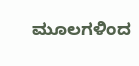ಮೂಲಗಳಿಂದ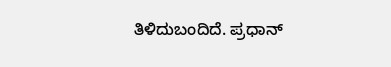ತಿಳಿದುಬಂದಿದೆ. ಪ್ರಧಾನ್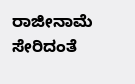ರಾಜೀನಾಮೆ ಸೇರಿದಂತೆ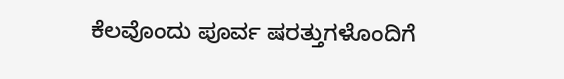ಕೆಲವೊಂದು ಪೂರ್ವ ಷರತ್ತುಗಳೊಂದಿಗೆ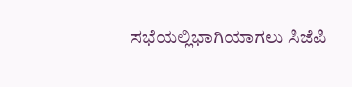ಸಭೆಯಲ್ಲಿಭಾಗಿಯಾಗಲು ಸಿಜೆಪಿ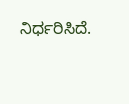ನಿರ್ಧರಿಸಿದೆ.